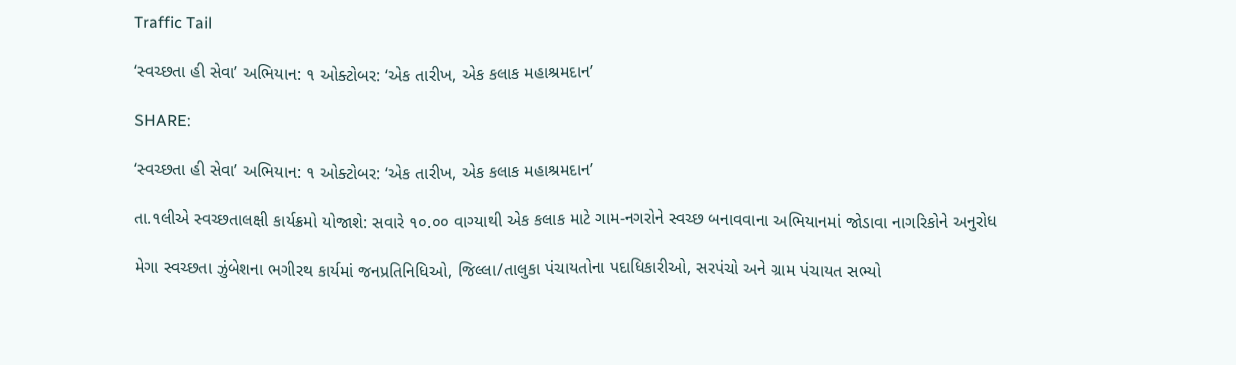Traffic Tail

‘સ્વચ્છતા હી સેવા’ અભિયાન: ૧ ઓક્ટોબર: ‘એક તારીખ, એક કલાક મહાશ્રમદાન’

SHARE:

‘સ્વચ્છતા હી સેવા’ અભિયાન: ૧ ઓક્ટોબર: ‘એક તારીખ, એક કલાક મહાશ્રમદાન’

તા.૧લીએ સ્વચ્છતાલક્ષી કાર્યક્રમો યોજાશે: સવારે ૧૦.૦૦ વાગ્યાથી એક કલાક માટે ગામ-નગરોને સ્વચ્છ બનાવવાના અભિયાનમાં જોડાવા નાગરિકોને અનુરોધ

મેગા સ્વચ્છતા ઝુંબેશના ભગીરથ કાર્યમાં જનપ્રતિનિધિઓ, જિલ્લા/તાલુકા પંચાયતોના પદાધિકારીઓ, સરપંચો અને ગ્રામ પંચાયત સભ્યો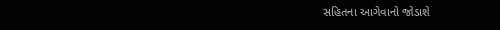સહિતના આગેવાનો જોડાશે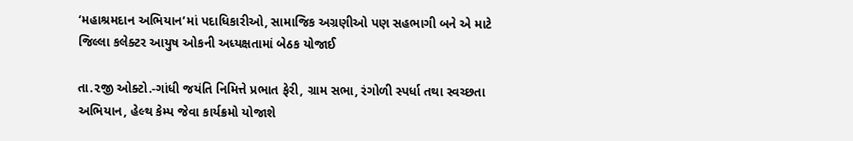‘મહાશ્રમદાન અભિયાન’માં પદાધિકારીઓ, સામાજિક અગ્રણીઓ પણ સહભાગી બને એ માટે જિલ્લા કલેક્ટર આયુષ ઓકની અધ્યક્ષતામાં બેઠક યોજાઈ

તા.૨જી ઓક્ટો.-ગાંધી જયંતિ નિમિત્તે પ્રભાત ફેરી, ગ્રામ સભા, રંગોળી સ્પર્ધા તથા સ્વચ્છતા અભિયાન, હેલ્થ કેમ્પ જેવા કાર્યક્રમો યોજાશે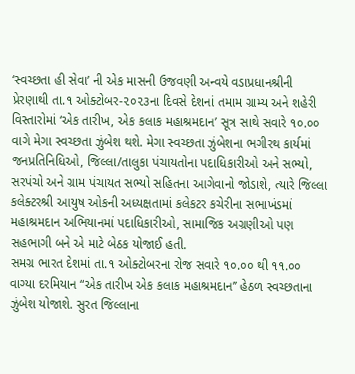‘સ્વચ્છતા હી સેવા’ ની એક માસની ઉજવણી અન્વયે વડાપ્રધાનશ્રીની પ્રેરણાથી તા.૧ ઓક્ટોબર-૨૦૨૩ના દિવસે દેશનાં તમામ ગ્રામ્ય અને શહેરી વિસ્તારોમાં ‘એક તારીખ, એક કલાક મહાશ્રમદાન’ સૂત્ર સાથે સવારે ૧૦.૦૦ વાગે મેગા સ્વચ્છતા ઝુંબેશ થશે. મેગા સ્વચ્છતા ઝુંબેશના ભગીરથ કાર્યમાં જનપ્રતિનિધિઓ, જિલ્લા/તાલુકા પંચાયતોના પદાધિકારીઓ અને સભ્યો, સરપંચો અને ગ્રામ પંચાયત સભ્યો સહિતના આગેવાનો જોડાશે, ત્યારે જિલ્લા કલેક્ટરશ્રી આયુષ ઓકની અધ્યક્ષતામાં કલેકટર કચેરીના સભાખંડમાં મહાશ્રમદાન અભિયાનમાં પદાધિકારીઓ, સામાજિક અગ્રણીઓ પણ સહભાગી બને એ માટે બેઠક યોજાઈ હતી.
સમગ્ર ભારત દેશમાં તા.૧ ઓક્ટોબરના રોજ સવારે ૧૦.૦૦ થી ૧૧.૦૦ વાગ્યા દરમિયાન “એક તારીખ એક કલાક મહાશ્રમદાન’’ હેઠળ સ્વચ્છતાના ઝુંબેશ યોજાશે. સુરત જિલ્લાના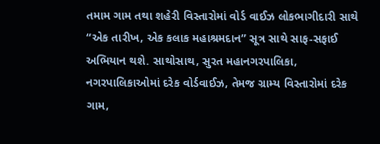તમામ ગામ તથા શહેરી વિસ્તારોમાં વોર્ડ વાઈઝ લોકભાગીદારી સાથે “એક તારીખ, એક કલાક મહાશ્રમદાન” સૂત્ર સાથે સાફ-સફાઈ અભિયાન થશે. સાથોસાથ, સુરત મહાનગરપાલિકા, નગરપાલિકાઓમાં દરેક વોર્ડવાઈઝ, તેમજ ગ્રામ્ય વિસ્તારોમાં દરેક ગામ,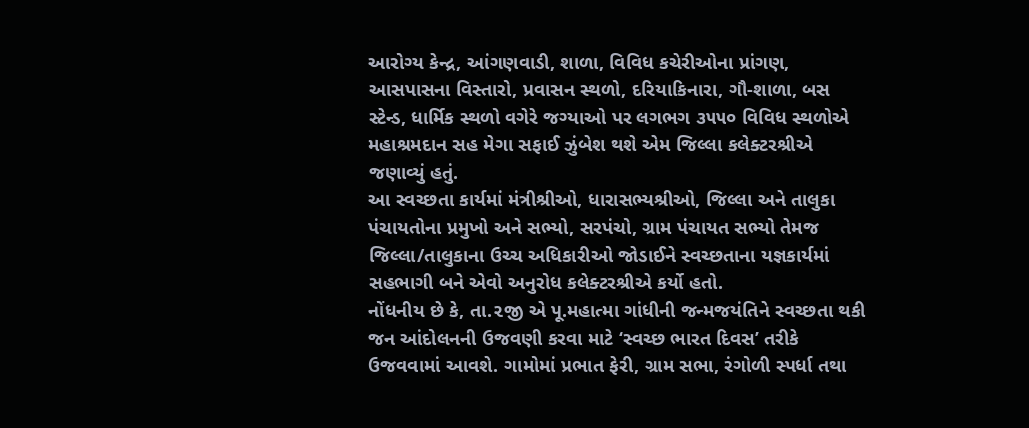આરોગ્ય કેન્દ્ર, આંગણવાડી, શાળા, વિવિધ કચેરીઓના પ્રાંગણ, આસપાસના વિસ્તારો, પ્રવાસન સ્થળો, દરિયાકિનારા, ગૌ-શાળા, બસ સ્ટેન્ડ, ધાર્મિક સ્થળો વગેરે જગ્યાઓ પર લગભગ ૩૫૫૦ વિવિધ સ્થળોએ મહાશ્રમદાન સહ મેગા સફાઈ ઝુંબેશ થશે એમ જિલ્લા કલેક્ટરશ્રીએ જણાવ્યું હતું.
આ સ્વચ્છતા કાર્યમાં મંત્રીશ્રીઓ, ધારાસભ્યશ્રીઓ, જિલ્લા અને તાલુકા પંચાયતોના પ્રમુખો અને સભ્યો, સરપંચો, ગ્રામ પંચાયત સભ્યો તેમજ જિલ્લા/તાલુકાના ઉચ્ચ અધિકારીઓ જોડાઈને સ્વચ્છતાના યજ્ઞકાર્યમાં સહભાગી બને એવો અનુરોધ કલેક્ટરશ્રીએ કર્યો હતો.
નોંધનીય છે કે, તા.૨જી એ પૂ.મહાત્મા ગાંધીની જન્મજયંતિને સ્વચ્છતા થકી જન આંદોલનની ઉજવણી કરવા માટે ‘સ્વચ્છ ભારત દિવસ’ તરીકે ઉજવવામાં આવશે. ગામોમાં પ્રભાત ફેરી, ગ્રામ સભા, રંગોળી સ્પર્ધા તથા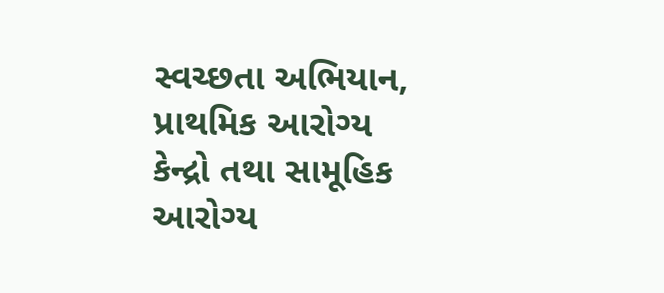સ્વચ્છતા અભિયાન, પ્રાથમિક આરોગ્ય કેન્દ્રો તથા સામૂહિક આરોગ્ય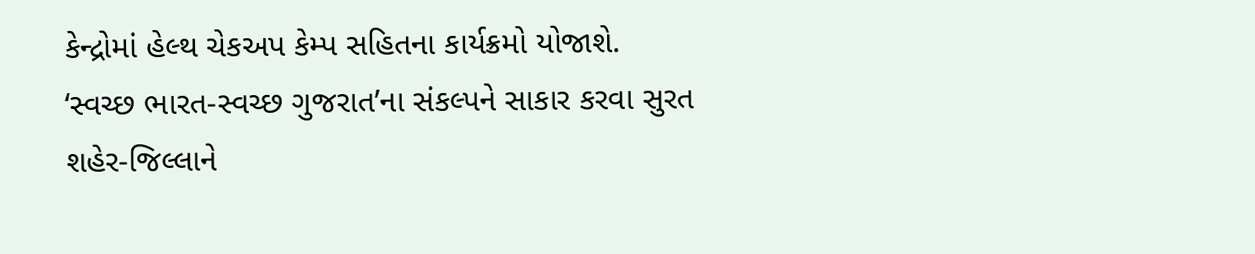કેન્દ્રોમાં હેલ્થ ચેકઅપ કેમ્પ સહિતના કાર્યક્રમો યોજાશે.
‘સ્વચ્છ ભારત-સ્વચ્છ ગુજરાત’ના સંકલ્પને સાકાર કરવા સુરત શહેર-જિલ્લાને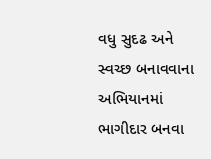વધુ સુદઢ અને સ્વચ્છ બનાવવાના અભિયાનમાં ભાગીદાર બનવા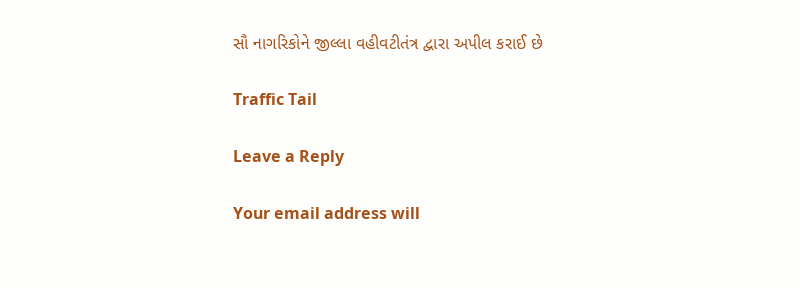સૌ નાગરિકોને જીલ્લા વહીવટીતંત્ર દ્વારા અપીલ કરાઈ છે

Traffic Tail

Leave a Reply

Your email address will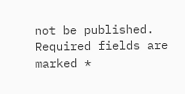not be published. Required fields are marked *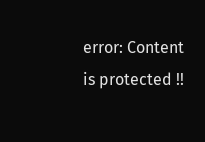error: Content is protected !!